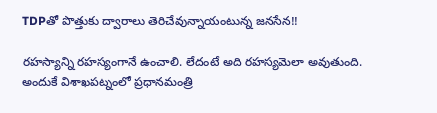TDPతో పొత్తుకు ద్వారాలు తెరిచేవున్నాయంటున్న జనసేన!!

రహస్యాన్ని రహస్యంగానే ఉంచాలి. లేదంటే అది రహస్యమెలా అవుతుంది. అందుకే విశాఖపట్నంలో ప్రధానమంత్రి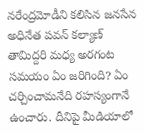నరేంద్రమోడీని కలిసిన జనసేన అధినేత పవన్ కల్యాణ్ తామిద్దరి మధ్య అరగంట సమయం ఏం జరిగింది? ఏం చర్చించామనేది రహస్యంగానే ఉంచారు. దీనిపై మీడియాలో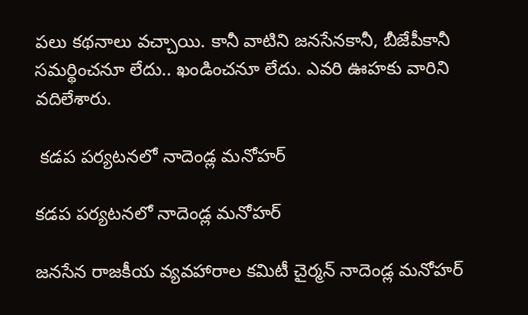పలు కథనాలు వచ్చాయి. కానీ వాటిని జనసేనకానీ, బీజేపీకానీ సమర్థించనూ లేదు.. ఖండించనూ లేదు. ఎవరి ఊహకు వారిని వదిలేశారు.

 కడప పర్యటనలో నాదెండ్ల మనోహర్

కడప పర్యటనలో నాదెండ్ల మనోహర్

జనసేన రాజకీయ వ్యవహారాల కమిటీ చైర్మన్ నాదెండ్ల మనోహర్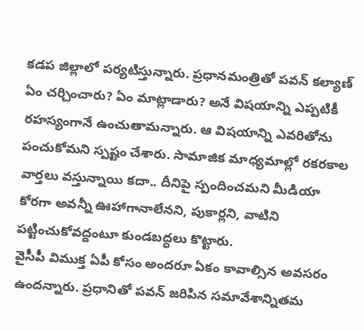కడప జిల్లాలో పర్యటిస్తున్నారు. ప్రధానమంత్రితో పవన్ కల్యాణ్ ఏం చర్చించారు? ఏం మాట్లాడారు? అనే విషయాన్ని ఎప్పటికీ రహస్యంగానే ఉంచుతామన్నారు. ఆ విషయాన్ని ఎవరితోను పంచుకోమని స్పష్టం చేశారు. సామాజిక మాధ్యమాల్లో రకరకాల వార్తలు వస్తున్నాయి కదా.. దీనిపై స్పందించమని మీడియా కోరగా అవన్నీ ఊహాగానాలేనని, పుకార్లని, వాటిని పట్టించుకోవద్దంటూ కుండబద్ధలు కొట్టారు.
వైసీపీ విముక్త ఏపీ కోసం అందరూ ఏకం కావాల్సిన అవసరం ఉందన్నారు. ప్రధానితో పవన్ జరిపిన సమావేశాన్నితమ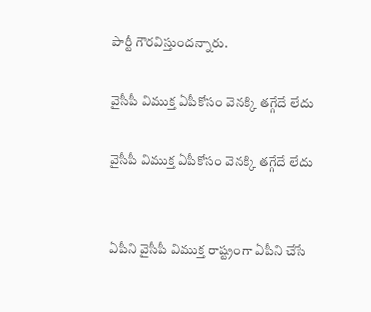పార్టీ గౌరవిస్తుందన్నారు.

వైసీపీ విముక్త ఏపీకోసం వెనక్కి తగ్గేదే లేదు

వైసీపీ విముక్త ఏపీకోసం వెనక్కి తగ్గేదే లేదు


ఏపీని వైసీపీ విముక్త రాష్ట్రంగా ఏపీని చేసే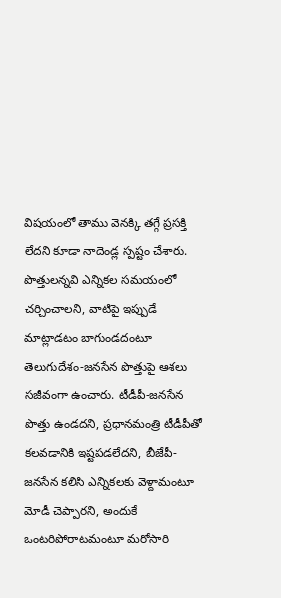విషయంలో తాము వెనక్కి తగ్గే ప్రసక్తి లేదని కూడా నాదెండ్ల స్పష్టం చేశారు. పొత్తులన్నవి ఎన్నికల సమయంలో చర్చించాలని, వాటిపై ఇప్పుడే మాట్లాడటం బాగుండదంటూ తెలుగుదేశం-జనసేన పొత్తుపై ఆశలు సజీవంగా ఉంచారు. టీడీపీ-జనసేన పొత్తు ఉండదని, ప్రధానమంత్రి టీడీపీతో కలవడానికి ఇష్టపడలేదని, బీజేపీ-జనసేన కలిసి ఎన్నికలకు వెళ్దామంటూ మోడీ చెప్పారని, అందుకే ఒంటరిపోరాటమంటూ మరోసారి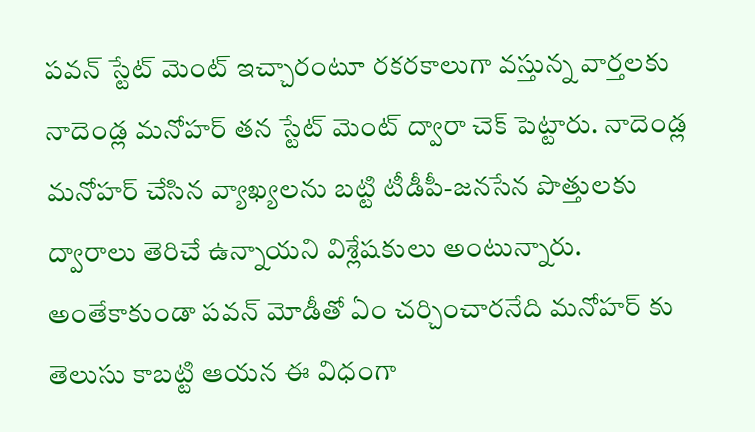పవన్ స్టేట్ మెంట్ ఇచ్చారంటూ రకరకాలుగా వస్తున్న వార్తలకు నాదెండ్ల మనోహర్ తన స్టేట్ మెంట్ ద్వారా చెక్ పెట్టారు. నాదెండ్ల మనోహర్ చేసిన వ్యాఖ్యలను బట్టి టీడీపీ-జనసేన పొత్తులకు ద్వారాలు తెరిచే ఉన్నాయని విశ్లేషకులు అంటున్నారు. అంతేకాకుండా పవన్ మోడీతో ఏం చర్చించారనేది మనోహర్ కు తెలుసు కాబట్టి ఆయన ఈ విధంగా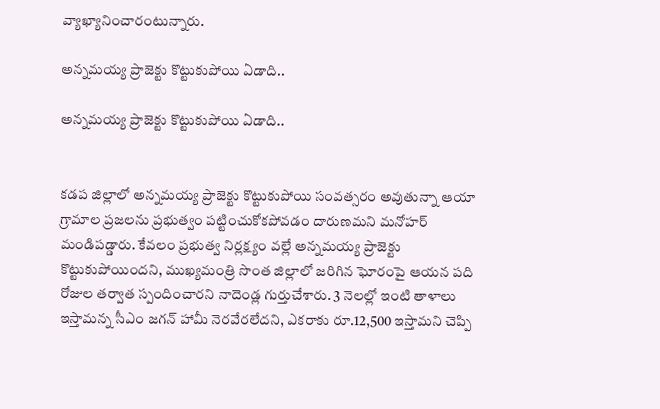వ్యాఖ్యానించారంటున్నారు.

అన్నమయ్య ప్రాజెక్టు కొట్టుకుపోయి ఏడాది..

అన్నమయ్య ప్రాజెక్టు కొట్టుకుపోయి ఏడాది..


కడప జిల్లాలో అన్నమయ్య ప్రాజెక్టు కొట్టుకుపోయి సంవత్సరం అవుతున్నా ఆయా గ్రామాల ప్రజలను ప్రభుత్వం పట్టించుకోకపోవడం దారుణమని మనోహర్ మండిపడ్డారు. కేవలం ప్రభుత్వ నిర్లక్ష్యం వల్లే అన్నమయ్య ప్రాజెక్టు కొట్టుకుపోయిందని, ముఖ్యమంత్రి సొంత జిల్లాలో జరిగిన ఘోరంపై ఆయన పది రోజుల తర్వాత స్పందించారని నాదెండ్ల గుర్తుచేశారు. 3 నెలల్లో ఇంటి తాళాలు ఇస్తామన్న సీఎం జగన్ హామీ నెరవేరలేదని, ఎకరాకు రూ.12,500 ఇస్తామని చెప్పి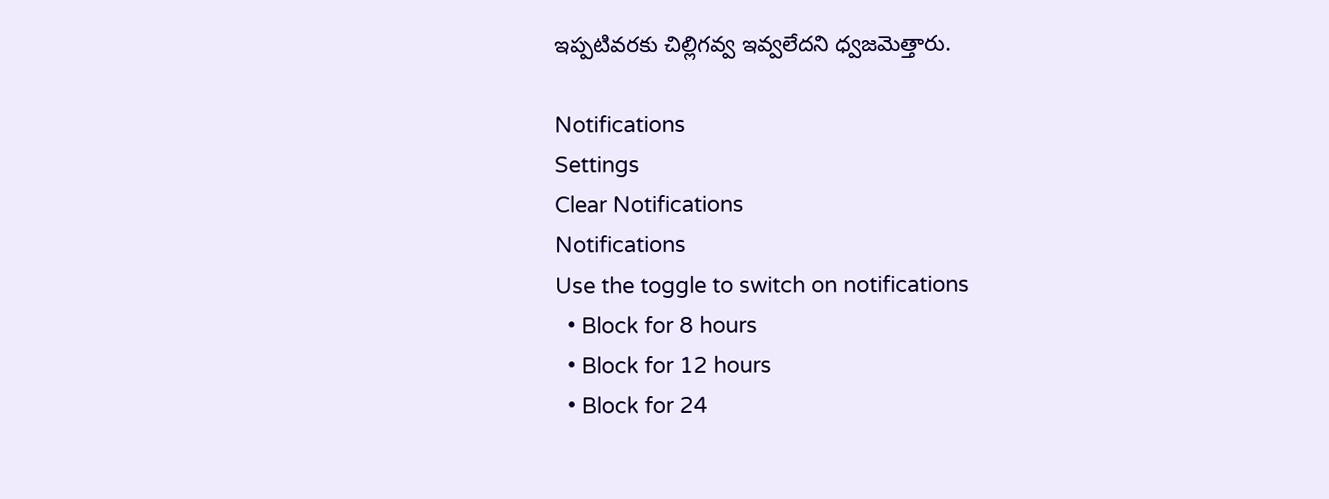ఇప్పటివరకు చిల్లిగవ్వ ఇవ్వలేదని ధ్వజమెత్తారు.

Notifications
Settings
Clear Notifications
Notifications
Use the toggle to switch on notifications
  • Block for 8 hours
  • Block for 12 hours
  • Block for 24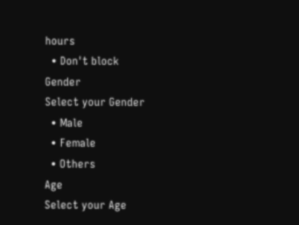hours
  • Don't block
Gender
Select your Gender
  • Male
  • Female
  • Others
Age
Select your Age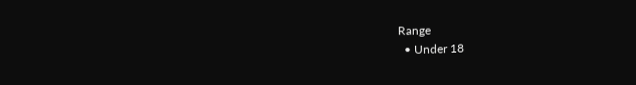Range
  • Under 18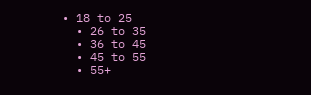• 18 to 25
  • 26 to 35
  • 36 to 45
  • 45 to 55
  • 55+